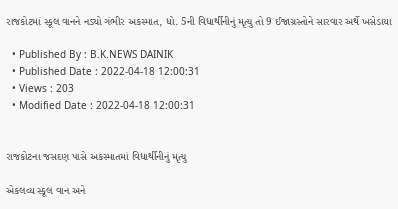રાજકોટમાં સ્કૂલ વાનને નડ્યો ગંભીર અકસ્માત, ધો. 5ની વિદ્યાર્થીનીનું મૃત્યુ તો 9 ઈજાગ્રસ્તોને સારવાર અર્થે ખસેડાયા

  • Published By : B.K.NEWS DAINIK
  • Published Date : 2022-04-18 12:00:31
  • Views : 203
  • Modified Date : 2022-04-18 12:00:31


રાજકોટના જસદણ પાસે અકસ્માતમાં વિદ્યાર્થીનીનું મૃત્યુ

એકલવ્ય સ્કૂલ વાન અને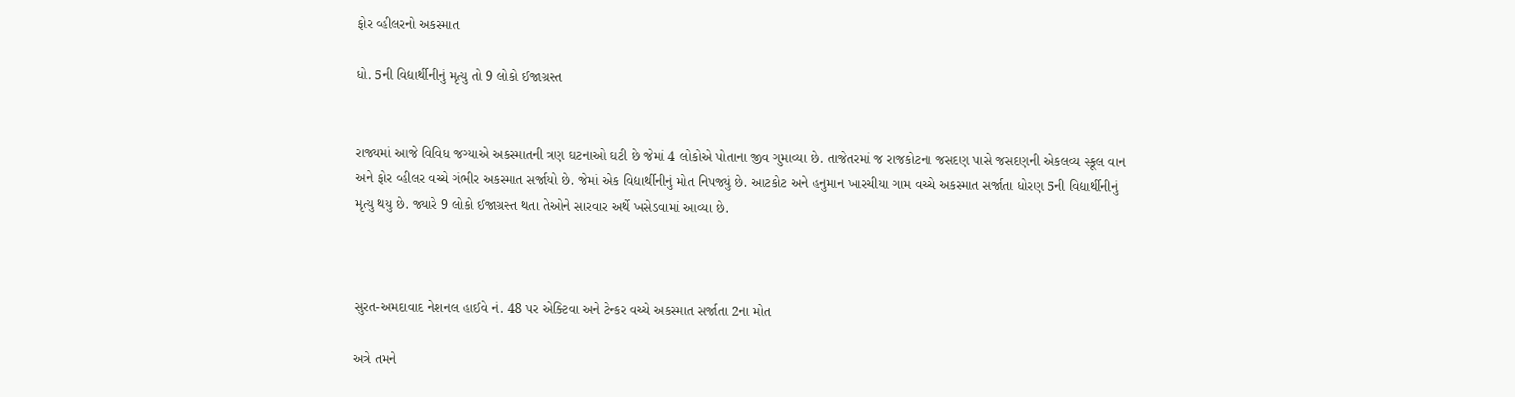ફોર વ્હીલરનો અકસ્માત

ધો. 5ની વિદ્યાર્થીનીનું મૃત્યુ તો 9 લોકો ઈજાગ્રસ્ત


રાજ્યમાં આજે વિવિધ જગ્યાએ અકસ્માતની ત્રણ ઘટનાઓ ઘટી છે જેમાં 4 લોકોએ પોતાના જીવ ગુમાવ્યા છે. તાજેતરમાં જ રાજકોટના જસદણ પાસે જસદણની એકલવ્ય સ્કૂલ વાન અને ફોર વ્હીલર વચ્ચે ગંભીર અકસ્માત સર્જાયો છે. જેમાં એક વિદ્યાર્થીનીનું મોત નિપજ્યું છે. આટકોટ અને હનુમાન ખારચીયા ગામ વચ્ચે અકસ્માત સર્જાતા ધોરણ 5ની વિદ્યાર્થીનીનું મૃત્યુ થયુ છે. જ્યારે 9 લોકો ઈજાગ્રસ્ત થતા તેઓને સારવાર અર્થે ખસેડવામાં આવ્યા છે.



સુરત-અમદાવાદ નેશનલ હાઈવે નં. 48 પર એક્ટિવા અને ટેન્કર વચ્ચે અકસ્માત સર્જાતા 2ના મોત

અત્રે તમને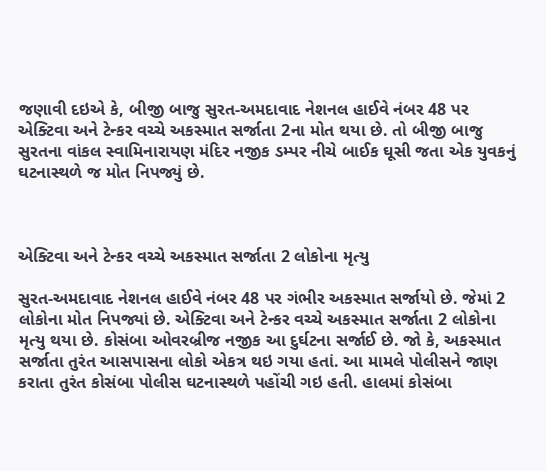જણાવી દઇએ કે, બીજી બાજુ સુરત-અમદાવાદ નેશનલ હાઈવે નંબર 48 પર એક્ટિવા અને ટેન્કર વચ્ચે અકસ્માત સર્જાતા 2ના મોત થયા છે. તો બીજી બાજુ સુરતના વાંકલ સ્વામિનારાયણ મંદિર નજીક ડમ્પર નીચે બાઈક ઘૂસી જતા એક યુવકનું ઘટનાસ્થળે જ મોત નિપજ્યું છે.



એક્ટિવા અને ટેન્કર વચ્ચે અકસ્માત સર્જાતા 2 લોકોના મૃત્યુ

સુરત-અમદાવાદ નેશનલ હાઈવે નંબર 48 પર ગંભીર અકસ્માત સર્જાયો છે. જેમાં 2 લોકોના મોત નિપજ્યાં છે. એક્ટિવા અને ટેન્કર વચ્ચે અકસ્માત સર્જાતા 2 લોકોના મૃત્યુ થયા છે. કોસંબા ઓવરબ્રીજ નજીક આ દુર્ઘટના સર્જાઈ છે. જો કે, અકસ્માત સર્જાતા તુરંત આસપાસના લોકો એકત્ર થઇ ગયા હતાં. આ મામલે પોલીસને જાણ કરાતા તુરંત કોસંબા પોલીસ ઘટનાસ્થળે પહોંચી ગઇ હતી. હાલમાં કોસંબા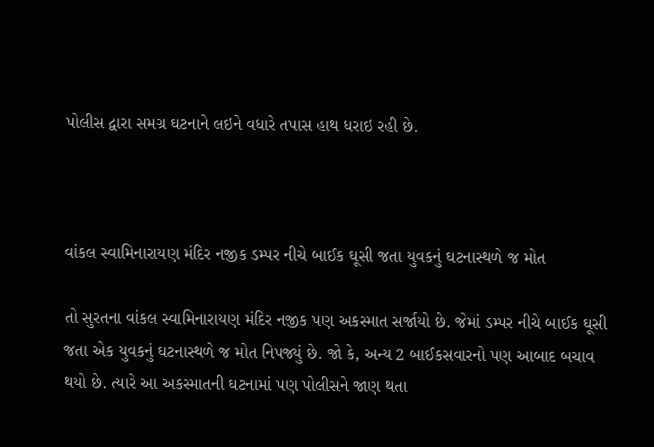પોલીસ દ્વારા સમગ્ર ઘટનાને લઇને વધારે તપાસ હાથ ધરાઇ રહી છે.



વાંકલ સ્વામિનારાયણ મંદિર નજીક ડમ્પર નીચે બાઈક ઘૂસી જતા યુવકનું ઘટનાસ્થળે જ મોત

તો સુરતના વાંકલ સ્વામિનારાયણ મંદિર નજીક પણ અકસ્માત સર્જાયો છે. જેમાં ડમ્પર નીચે બાઈક ઘૂસી જતા એક યુવકનું ઘટનાસ્થળે જ મોત નિપજ્યું છે. જો કે, અન્ય 2 બાઈકસવારનો પણ આબાદ બચાવ થયો છે. ત્યારે આ અકસ્માતની ઘટનામાં પણ પોલીસને જાણ થતા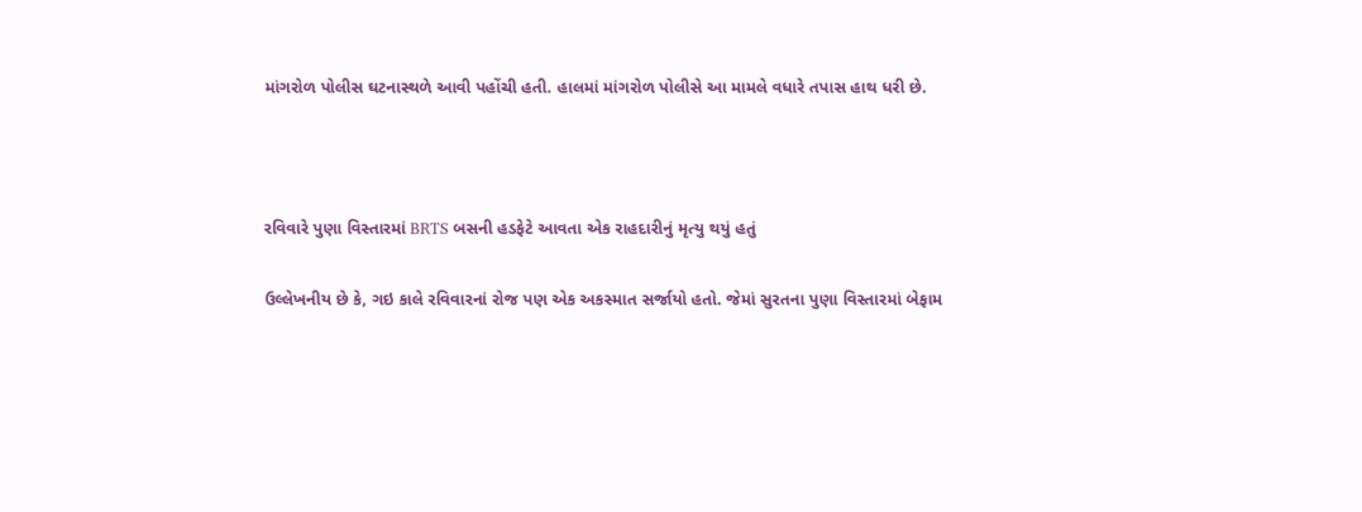માંગરોળ પોલીસ ઘટનાસ્થળે આવી પહોંચી હતી. હાલમાં માંગરોળ પોલીસે આ મામલે વધારે તપાસ હાથ ધરી છે.



રવિવારે પુણા વિસ્તારમાં BRTS બસની હડફેટે આવતા એક રાહદારીનું મૃત્યુ થયું હતું

ઉલ્લેખનીય છે કે, ગઇ કાલે રવિવારનાં રોજ પણ એક અકસ્માત સર્જાયો હતો. જેમાં સુરતના પુણા વિસ્તારમાં બેફામ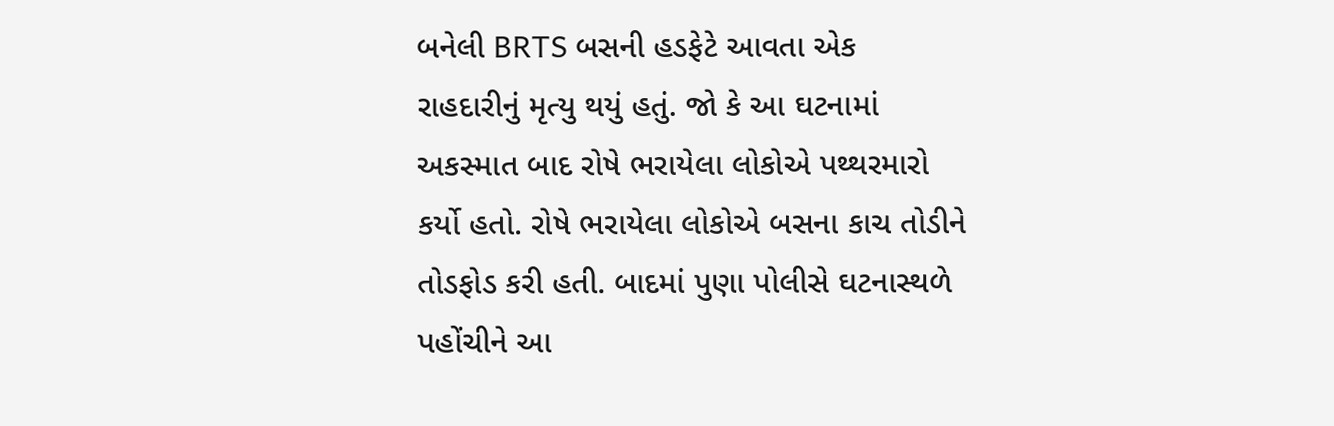બનેલી BRTS બસની હડફેટે આવતા એક રાહદારીનું મૃત્યુ થયું હતું. જો કે આ ઘટનામાં અકસ્માત બાદ રોષે ભરાયેલા લોકોએ પથ્થરમારો કર્યો હતો. રોષે ભરાયેલા લોકોએ બસના કાચ તોડીને તોડફોડ કરી હતી. બાદમાં પુણા પોલીસે ઘટનાસ્થળે પહોંચીને આ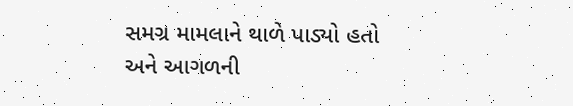સમગ્ર મામલાને થાળે પાડ્યો હતો અને આગળની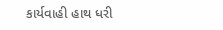કાર્યવાહી હાથ ધરી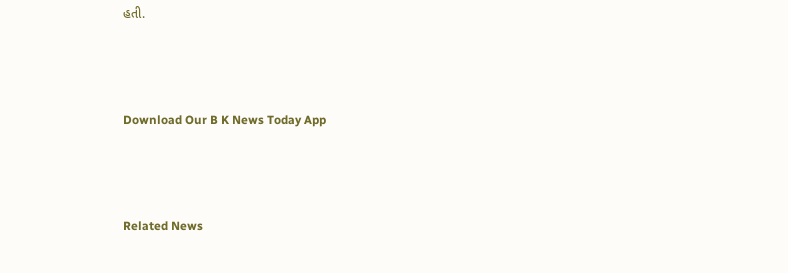હતી.



Download Our B K News Today App



Related News